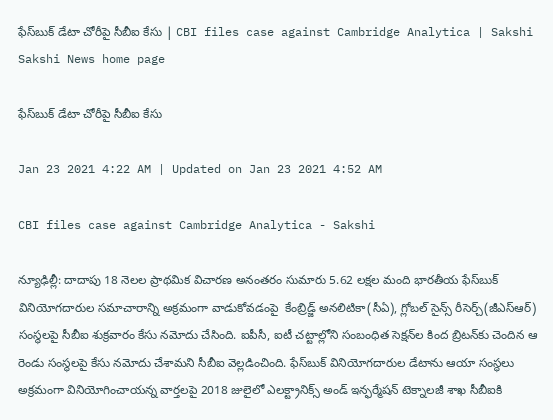ఫేస్‌బుక్‌ డేటా చోరీపై సీబీఐ కేసు | CBI files case against Cambridge Analytica | Sakshi
Sakshi News home page

ఫేస్‌బుక్‌ డేటా చోరీపై సీబీఐ కేసు

Jan 23 2021 4:22 AM | Updated on Jan 23 2021 4:52 AM

CBI files case against Cambridge Analytica - Sakshi

న్యూఢిల్లీ: దాదాపు 18 నెలల ప్రాథమిక విచారణ అనంతరం సుమారు 5.62 లక్షల మంది భారతీయ ఫేస్‌బుక్‌ వినియోగదారుల సమాచారాన్ని అక్రమంగా వాడుకోవడంపై  కేంబ్రిడ్జ్‌ అనలిటికా(సీఏ), గ్లోబల్‌ సైన్స్‌ రీసెర్చ్‌(జీఎస్‌ఆర్‌) సంస్థలపై సీబీఐ శుక్రవారం కేసు నమోదు చేసింది. ఐపీసీ, ఐటీ చట్టాల్లోని సంబంధిత సెక్షన్‌ల కింద బ్రిటన్‌కు చెందిన ఆ రెండు సంస్థలపై కేసు నమోదు చేశామని సీబీఐ వెల్లడించింది. ఫేస్‌బుక్‌ వినియోగదారుల డేటాను ఆయా సంస్థలు అక్రమంగా వినియోగించాయన్న వార్తలపై 2018 జులైలో ఎలక్ట్రానిక్స్‌ అండ్‌ ఇన్ఫర్మేషన్‌ టెక్నాలజీ శాఖ సీబీఐకి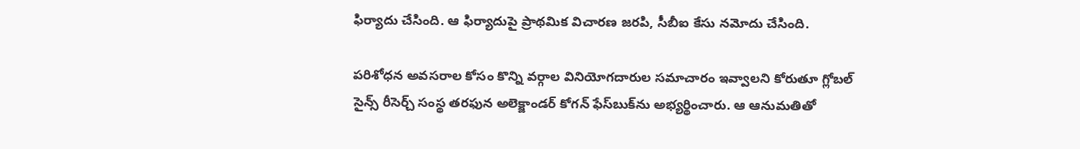ఫిర్యాదు చేసింది. ఆ ఫిర్యాదుపై ప్రాథమిక విచారణ జరపి, సీబీఐ కేసు నమోదు చేసింది.

పరిశోధన అవసరాల కోసం కొన్ని వర్గాల వినియోగదారుల సమాచారం ఇవ్వాలని కోరుతూ గ్లోబల్‌ సైన్స్‌ రీసెర్చ్‌ సంస్థ తరఫున అలెక్జాండర్‌ కోగన్‌ ఫేస్‌బుక్‌ను అభ్యర్థించారు. ఆ ఆనుమతితో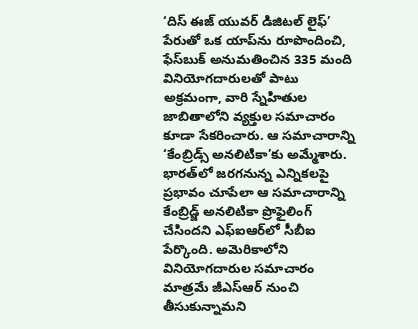‘దిస్‌ ఈజ్‌ యువర్‌ డిజిటల్‌ లైఫ్‌’ పేరుతో ఒక యాప్‌ను రూపొందించి, ఫేస్‌బుక్‌ అనుమతించిన 335 మంది వినియోగదారులతో పాటు అక్రమంగా, వారి స్నేహితుల జాబితాలోని వ్యక్తుల సమాచారం కూడా సేకరించారు. ఆ సమాచారాన్ని ‘కేంబ్రిడ్స్‌ అనలిటికా’కు అమ్మేశారు. భారత్‌లో జరగనున్న ఎన్నికలపై ప్రభావం చూపేలా ఆ సమాచారాన్ని కేంబ్రిడ్జ్‌ అనలిటికా ప్రొఫైలింగ్‌ చేసిందని ఎఫ్‌ఐఆర్‌లో సీబీఐ పేర్కొంది. అమెరికాలోని వినియోగదారుల సమాచారం మాత్రమే జీఎస్‌ఆర్‌ నుంచి తీసుకున్నామని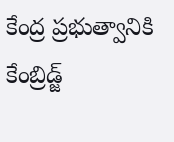కేంద్ర ప్రభుత్వానికి కేంబ్రిడ్జ్‌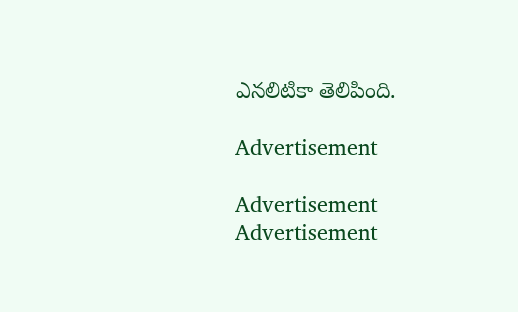ఎనలిటికా తెలిపింది.

Advertisement

Advertisement
Advertisement